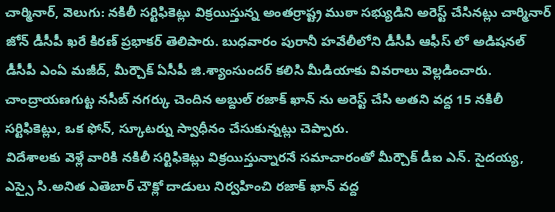చార్మినార్, వెలుగు: నకిలీ సర్టిఫికెట్లు విక్రయిస్తున్న అంతర్రాష్ట్ర ముఠా సభ్యుడిని అరెస్ట్ చేసినట్లు చార్మినార్ జోన్ డీసీపీ ఖరే కిరణ్ ప్రభాకర్ తెలిపారు. బుధవారం పురానీ హవేలీలోని డీసీపీ ఆఫీస్ లో అడిషనల్ డీసీపీ ఎంఏ మజీద్, మీర్చౌక్ ఏసీపీ జి.శ్యాంసుందర్ కలిసి మీడియాకు వివరాలు వెల్లడించారు. చాంద్రాయణగుట్ట నసీబ్ నగర్కు చెందిన అబ్దుల్ రజాక్ ఖాన్ ను అరెస్ట్ చేసి అతని వద్ద 15 నకిలీ సర్టిఫికెట్లు, ఒక ఫోన్, స్కూటర్ను స్వాధీనం చేసుకున్నట్లు చెప్పారు.
విదేశాలకు వెళ్లే వారికి నకిలీ సర్టిఫికెట్లు విక్రయిస్తున్నారనే సమాచారంతో మీర్చౌక్ డీఐ ఎన్. సైదయ్య, ఎస్సై సి.అనిత ఎతెబార్ చౌక్లో దాడులు నిర్వహించి రజాక్ ఖాన్ వద్ద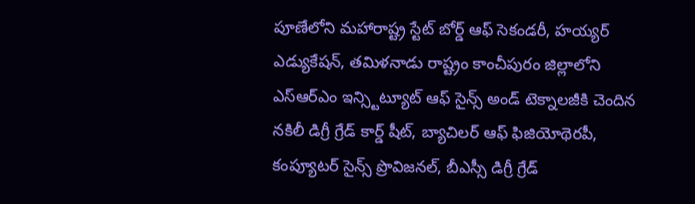పూణేలోని మహారాష్ట్ర స్టేట్ బోర్డ్ ఆఫ్ సెకండరీ, హయ్యర్ ఎడ్యుకేషన్, తమిళనాడు రాష్ట్రం కాంచీపురం జిల్లాలోని ఎస్ఆర్ఎం ఇన్స్టిట్యూట్ ఆఫ్ సైన్స్ అండ్ టెక్నాలజీకి చెందిన నకిలీ డిగ్రీ గ్రేడ్ కార్డ్ షీట్, బ్యాచిలర్ ఆఫ్ ఫిజియోథెరపీ, కంప్యూటర్ సైన్స్ ప్రొవిజనల్, బీఎస్సీ డిగ్రీ గ్రేడ్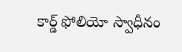కార్డ్ ఫోలియో స్వాధీనం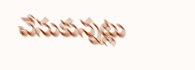చేసుకున్నట్లు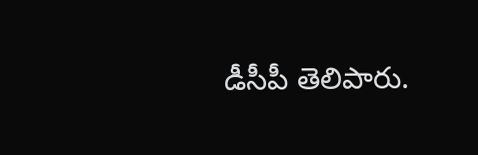డీసీపీ తెలిపారు.